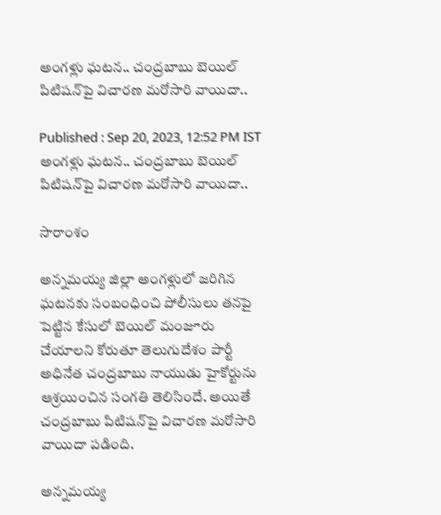అంగళ్లు ఘటన.. చంద్రబాబు బెయిల్ పిటిషన్‌పై విచారణ మరోసారి వాయిదా..

Published : Sep 20, 2023, 12:52 PM IST
అంగళ్లు ఘటన.. చంద్రబాబు బెయిల్ పిటిషన్‌పై విచారణ మరోసారి వాయిదా..

సారాంశం

అన్నమయ్య జిల్లా అంగళ్లులో జరిగిన ఘటనకు సంబంధించి పోలీసులు తనపై పెట్టిన కేసులో బెయిల్‌ మంజూరు చేయాలని కోరుతూ తెలుగుదేశం పార్టీ అధినేత చంద్రబాబు నాయుడు హైకోర్టును ఆశ్రయించిన సంగతి తెలిసిందే. అయితే చంద్రబాబు పిటిషన్‌పై విచారణ మరోసారి వాయిదా పడింది.

అన్నమయ్య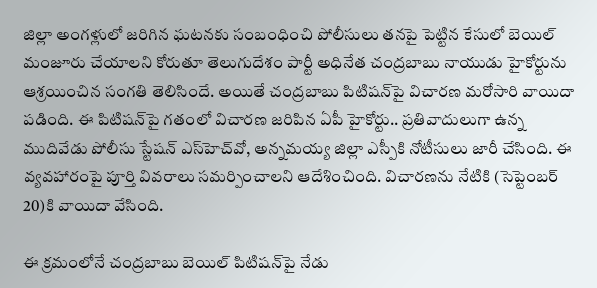జిల్లా అంగళ్లులో జరిగిన ఘటనకు సంబంధించి పోలీసులు తనపై పెట్టిన కేసులో బెయిల్‌ మంజూరు చేయాలని కోరుతూ తెలుగుదేశం పార్టీ అధినేత చంద్రబాబు నాయుడు హైకోర్టును ఆశ్రయించిన సంగతి తెలిసిందే. అయితే చంద్రబాబు పిటిషన్‌పై విచారణ మరోసారి వాయిదా పడింది. ఈ పిటిషన్‌పై గతంలో విచారణ జరిపిన ఏపీ హైకోర్టు.. ప్రతివాదులుగా ఉన్న ముదివేడు పోలీసు స్టేషన్‌ ఎస్‌హెచ్‌వో, అన్నమయ్య జిల్లా ఎస్పీకి నోటీసులు జారీ చేసింది. ఈ వ్యవహారంపై పూర్తి వివరాలు సమర్పించాలని ఆదేశించింది. విచారణను నేటికి (సెప్టెంబర్ 20)కి వాయిదా వేసింది.

ఈ క్రమంలోనే చంద్రబాబు బెయిల్ పిటిషన్‌పై నేడు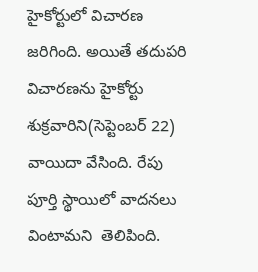హైకోర్టులో విచారణ జరిగింది. అయితే తదుపరి విచారణను హైకోర్టు శుక్రవారిని(సెప్టెంబర్ 22) వాయిదా వేసింది. రేపు  పూర్తి స్థాయిలో వాదనలు వింటామని  తెలిపింది.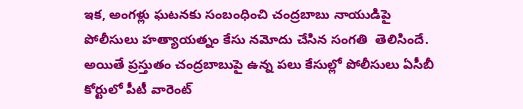ఇక, అంగళ్లు ఘటనకు సంబంధించి చంద్రబాబు నాయుడిపై పోలీసులు హత్యాయత్నం కేసు నమోదు చేసిన సంగతి  తెలిసిందే. అయితే ప్రస్తుతం చంద్రబాబుపై ఉన్న పలు కేసుల్లో పోలీసులు ఏసీబీ కోర్టులో పీటీ వారెంట్‌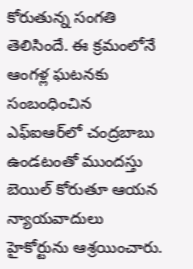కోరుతున్న సంగతి తెలిసిందే. ఈ క్రమంలోనే ఆంగళ్ల ఘటనకు సంబంధించిన ఎఫ్ఐఆర్‌లో చంద్రబాబు ఉండటంతో ముందస్తు బెయిల్ కోరుతూ ఆయన న్యాయవాదులు హైకోర్టును ఆశ్రయించారు.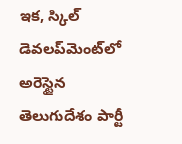ఇక, స్కిల్ డెవలప్‌మెంట్‌లో అరెస్టైన తెలుగుదేశం పార్టీ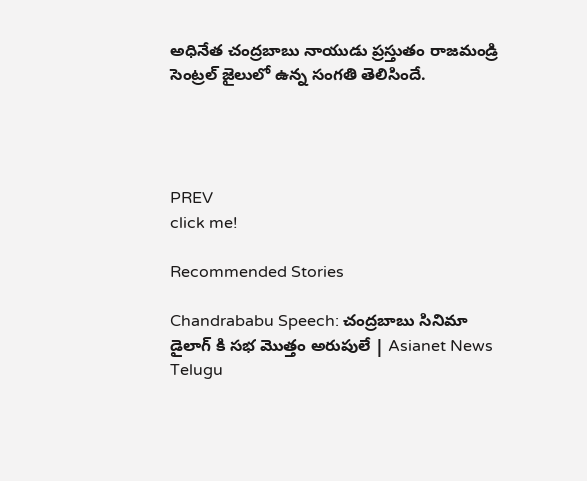అధినేత చంద్రబాబు నాయుడు ప్రస్తుతం రాజమండ్రి సెంట్రల్ జైలులో ఉన్న సంగతి తెలిసిందే.




PREV
click me!

Recommended Stories

Chandrababu Speech: చంద్రబాబు సినిమా డైలాగ్ కి సభ మొత్తం అరుపులే | Asianet News Telugu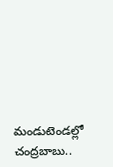మండుటెండల్లో చంద్రబాబు..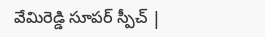వేమిరెడ్డి సూపర్ స్పీచ్ |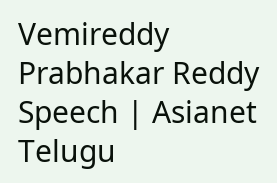Vemireddy Prabhakar Reddy Speech | Asianet Telugu